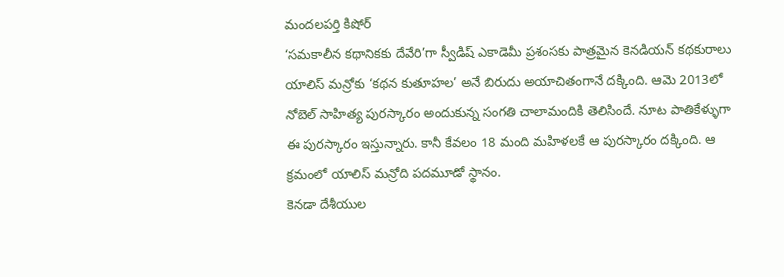మందలపర్తి కిషోర్
‘సమకాలీన కథానికకు దేవేరి’గా స్వీడిష్ ఎకాడెమీ ప్రశంసకు పాత్రమైన కెనడియన్ కథకురాలు యాలిస్ మన్రోకు ‘కథన కుతూహల’ అనే బిరుదు అయాచితంగానే దక్కింది. ఆమె 2013లో నోబెల్ సాహిత్య పురస్కారం అందుకున్న సంగతి చాలామందికి తెలిసిందే. నూట పాతికేళ్ళుగా ఈ పురస్కారం ఇస్తున్నారు. కానీ కేవలం 18 మంది మహిళలకే ఆ పురస్కారం దక్కింది. ఆ క్రమంలో యాలిస్ మన్రోది పదమూడో స్థానం.
కెనడా దేశీయుల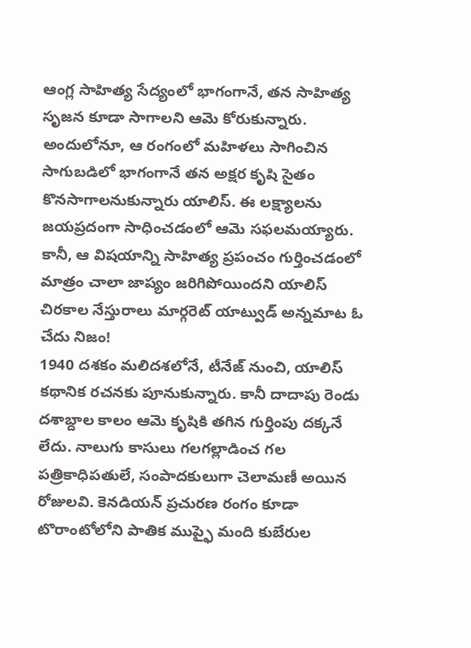ఆంగ్ల సాహిత్య సేద్యంలో భాగంగానే, తన సాహిత్య సృజన కూడా సాగాలని ఆమె కోరుకున్నారు. అందులోనూ, ఆ రంగంలో మహిళలు సాగించిన సాగుబడిలో భాగంగానే తన అక్షర కృషి సైతం కొనసాగాలనుకున్నారు యాలిస్. ఈ లక్ష్యాలను జయప్రదంగా సాధించడంలో ఆమె సఫలమయ్యారు. కానీ, ఆ విషయాన్ని సాహిత్య ప్రపంచం గుర్తించడంలో మాత్రం చాలా జాప్యం జరిగిపోయిందని యాలిస్ చిరకాల నేస్తురాలు మార్గరెట్ యాట్వుడ్ అన్నమాట ఓ చేదు నిజం!
1940 దశకం మలిదశలోనే, టీనేజ్ నుంచి, యాలిస్ కథానిక రచనకు పూనుకున్నారు. కానీ దాదాపు రెండు దశాబ్దాల కాలం ఆమె కృషికి తగిన గుర్తింపు దక్కనే లేదు. నాలుగు కాసులు గలగల్లాడించ గల పత్రికాధిపతులే, సంపాదకులుగా చెలామణీ అయిన రోజులవి. కెనడియన్ ప్రచురణ రంగం కూడా టొరాంటోలోని పాతిక ముప్ఫై మంది కుబేరుల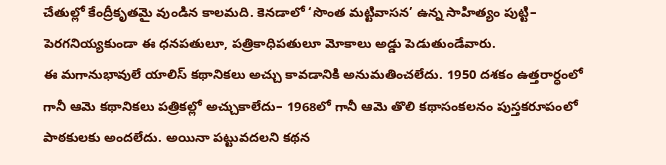చేతుల్లో కేంద్రీకృతమై వుండిన కాలమది. కెనడాలో ‘సొంత మట్టివాసన’ ఉన్న సాహిత్యం పుట్టి– పెరగనియ్యకుండా ఈ ధనపతులూ, పత్రికాధిపతులూ మోకాలు అడ్డు పెడుతుండేవారు.
ఈ మగానుభావులే యాలిస్ కథానికలు అచ్చు కావడానికి అనుమతించలేదు. 1950 దశకం ఉత్తరార్ధంలో గానీ ఆమె కథానికలు పత్రికల్లో అచ్చుకాలేదు– 1968లో గానీ ఆమె తొలి కథాసంకలనం పుస్తకరూపంలో పాఠకులకు అందలేదు. అయినా పట్టువదలని కథన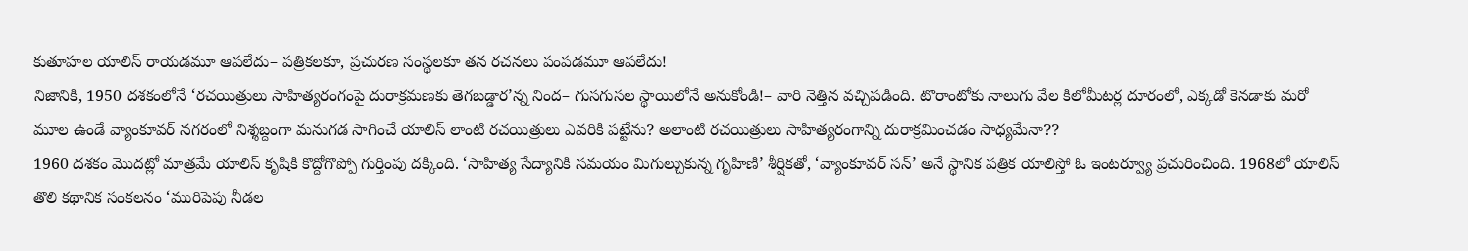కుతూహల యాలిస్ రాయడమూ ఆపలేదు– పత్రికలకూ, ప్రచురణ సంస్థలకూ తన రచనలు పంపడమూ ఆపలేదు!
నిజానికి, 1950 దశకంలోనే ‘రచయిత్రులు సాహిత్యరంగంపై దురాక్రమణకు తెగబడ్డార’న్న నింద– గుసగుసల స్థాయిలోనే అనుకోండి!– వారి నెత్తిన వచ్చిపడింది. టొరాంటోకు నాలుగు వేల కిలోమీటర్ల దూరంలో, ఎక్కడో కెనడాకు మరో మూల ఉండే వ్యాంకూవర్ నగరంలో నిశ్శబ్దంగా మనుగడ సాగించే యాలిస్ లాంటి రచయిత్రులు ఎవరికి పట్టేను? అలాంటి రచయిత్రులు సాహిత్యరంగాన్ని దురాక్రమించడం సాధ్యమేనా??
1960 దశకం మొదట్లో మాత్రమే యాలిస్ కృషికి కొద్దోగొప్పో గుర్తింపు దక్కింది. ‘సాహిత్య సేద్యానికి సమయం మిగుల్చుకున్న గృహిణి’ శీర్షికతో, ‘వ్యాంకూవర్ సన్’ అనే స్థానిక పత్రిక యాలిస్తో ఓ ఇంటర్వ్యూ ప్రచురించింది. 1968లో యాలిస్ తొలి కథానిక సంకలనం ‘మురిపెపు నీడల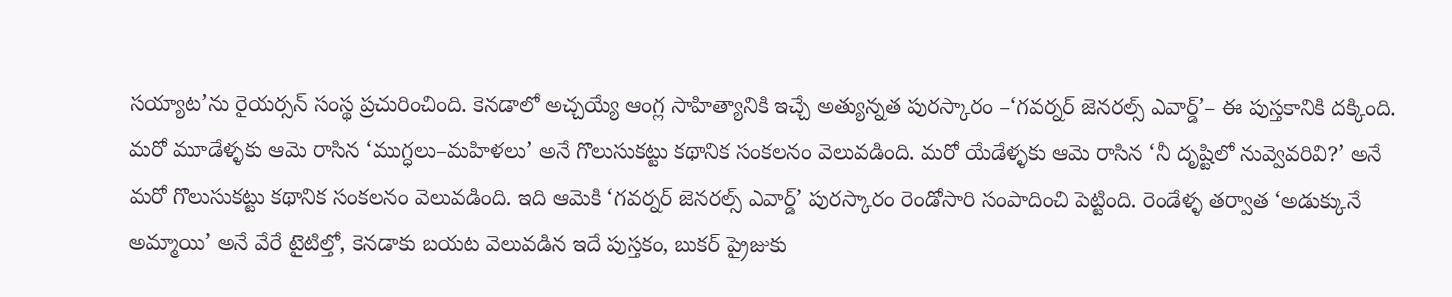సయ్యాట’ను రైయర్సన్ సంస్థ ప్రచురించింది. కెనడాలో అచ్చయ్యే ఆంగ్ల సాహిత్యానికి ఇచ్చే అత్యున్నత పురస్కారం –‘గవర్నర్ జెనరల్స్ ఎవార్డ్’– ఈ పుస్తకానికి దక్కింది. మరో మూడేళ్ళకు ఆమె రాసిన ‘ముగ్ధలు–మహిళలు’ అనే గొలుసుకట్టు కథానిక సంకలనం వెలువడింది. మరో యేడేళ్ళకు ఆమె రాసిన ‘నీ దృష్టిలో నువ్వెవరివి?’ అనే మరో గొలుసుకట్టు కథానిక సంకలనం వెలువడింది. ఇది ఆమెకి ‘గవర్నర్ జెనరల్స్ ఎవార్డ్’ పురస్కారం రెండోసారి సంపాదించి పెట్టింది. రెండేళ్ళ తర్వాత ‘అడుక్కునే అమ్మాయి’ అనే వేరే టైటిల్తో, కెనడాకు బయట వెలువడిన ఇదే పుస్తకం, బుకర్ ప్రైజుకు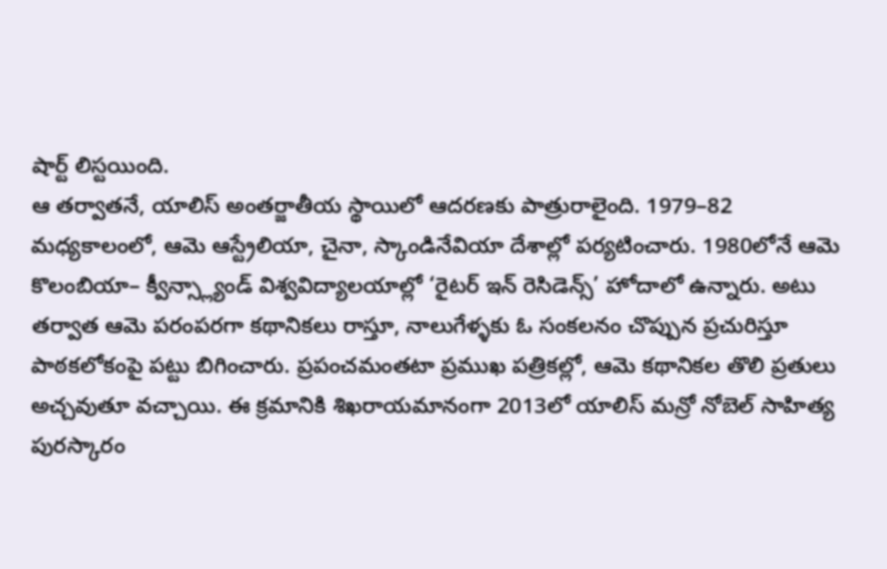షార్ట్ లిస్టయింది.
ఆ తర్వాతనే, యాలిస్ అంతర్జాతీయ స్థాయిలో ఆదరణకు పాత్రురాలైంది. 1979–82 మధ్యకాలంలో, ఆమె ఆస్ట్రేలియా, చైనా, స్కాండినేవియా దేశాల్లో పర్యటించారు. 1980లోనే ఆమె కొలంబియా– క్వీన్స్ల్యాండ్ విశ్వవిద్యాలయాల్లో ‘రైటర్ ఇన్ రెసిడెన్స్’ హోదాలో ఉన్నారు. అటు తర్వాత ఆమె పరంపరగా కథానికలు రాస్తూ, నాలుగేళ్ళకు ఓ సంకలనం చొప్పున ప్రచురిస్తూ పాఠకలోకంపై పట్టు బిగించారు. ప్రపంచమంతటా ప్రముఖ పత్రికల్లో, ఆమె కథానికల తొలి ప్రతులు అచ్చవుతూ వచ్చాయి. ఈ క్రమానికి శిఖరాయమానంగా 2013లో యాలిస్ మన్రో నోబెల్ సాహిత్య పురస్కారం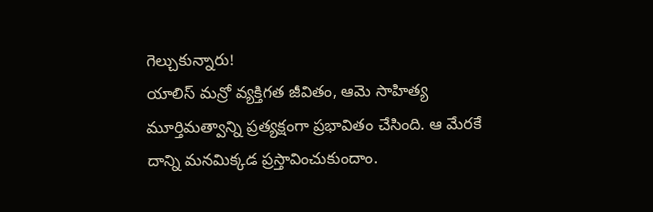గెల్చుకున్నారు!
యాలిస్ మన్రో వ్యక్తిగత జీవితం, ఆమె సాహిత్య మూర్తిమత్వాన్ని ప్రత్యక్షంగా ప్రభావితం చేసింది. ఆ మేరకే దాన్ని మనమిక్కడ ప్రస్తావించుకుందాం.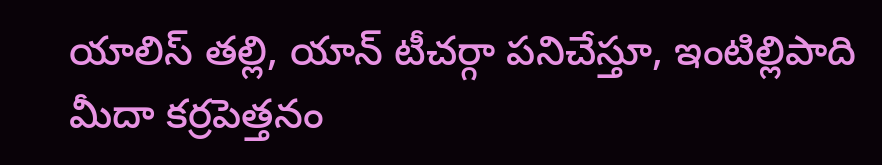యాలిస్ తల్లి, యాన్ టీచర్గా పనిచేస్తూ, ఇంటిల్లిపాది మీదా కర్రపెత్తనం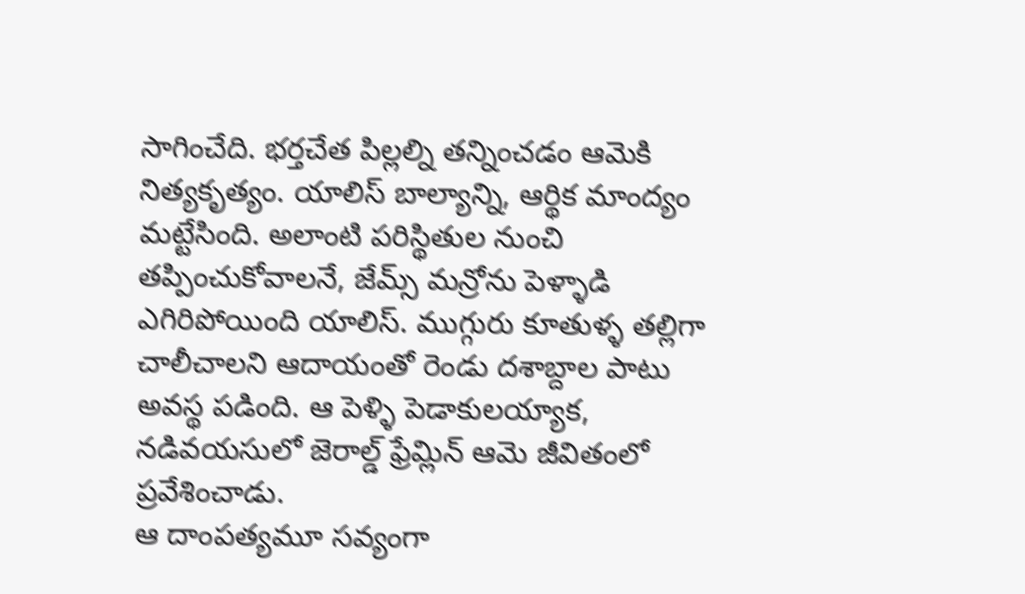సాగించేది. భర్తచేత పిల్లల్ని తన్నించడం ఆమెకి నిత్యకృత్యం. యాలిస్ బాల్యాన్ని, ఆర్థిక మాంద్యం మట్టేసింది. అలాంటి పరిస్థితుల నుంచి తప్పించుకోవాలనే, జేమ్స్ మన్రోను పెళ్ళాడి ఎగిరిపోయింది యాలిస్. ముగ్గురు కూతుళ్ళ తల్లిగా చాలీచాలని ఆదాయంతో రెండు దశాబ్దాల పాటు అవస్థ పడింది. ఆ పెళ్ళి పెడాకులయ్యాక, నడివయసులో జెరాల్డ్ ఫ్రేమ్లిన్ ఆమె జీవితంలో ప్రవేశించాడు.
ఆ దాంపత్యమూ సవ్యంగా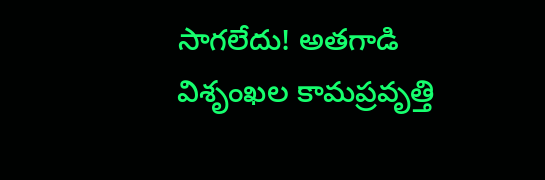సాగలేదు! అతగాడి విశృంఖల కామప్రవృత్తి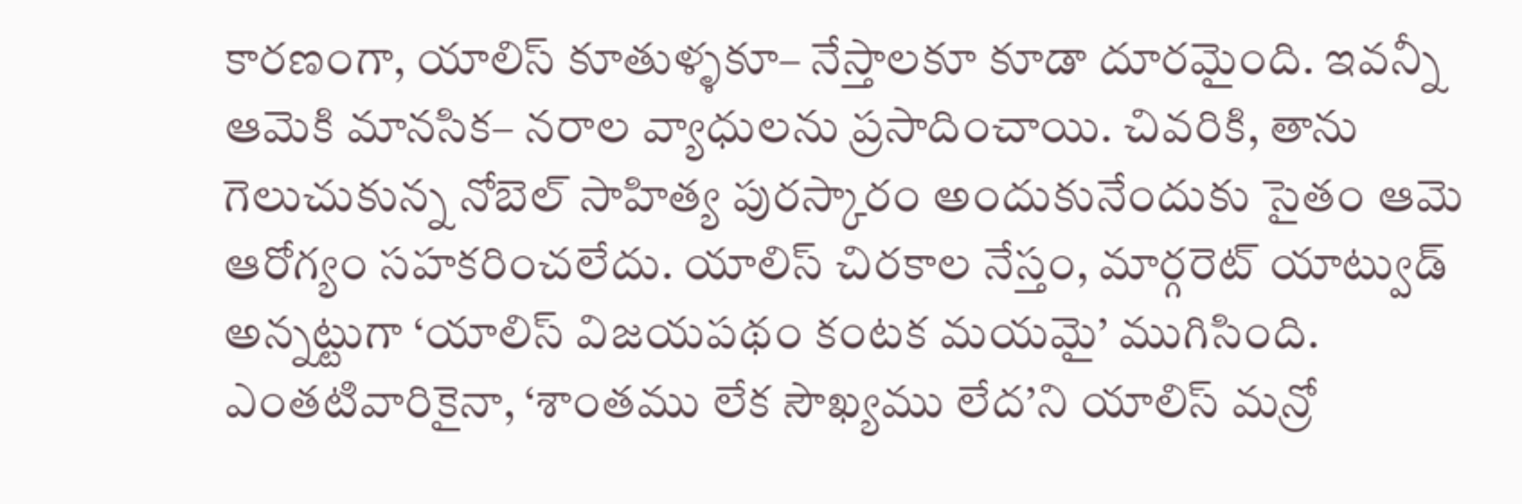కారణంగా, యాలిస్ కూతుళ్ళకూ– నేస్తాలకూ కూడా దూరమైంది. ఇవన్నీ ఆమెకి మానసిక– నరాల వ్యాధులను ప్రసాదించాయి. చివరికి, తాను గెలుచుకున్న నోబెల్ సాహిత్య పురస్కారం అందుకునేందుకు సైతం ఆమె ఆరోగ్యం సహకరించలేదు. యాలిస్ చిరకాల నేస్తం, మార్గరెట్ యాట్వుడ్ అన్నట్టుగా ‘యాలిస్ విజయపథం కంటక మయమై’ ముగిసింది. ఎంతటివారికైనా, ‘శాంతము లేక సౌఖ్యము లేద’ని యాలిస్ మన్రో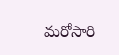మరోసారి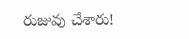రుజువు చేశారు!